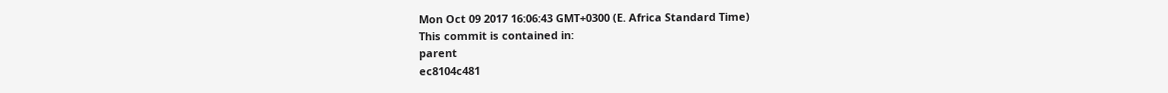Mon Oct 09 2017 16:06:43 GMT+0300 (E. Africa Standard Time)
This commit is contained in:
parent
ec8104c481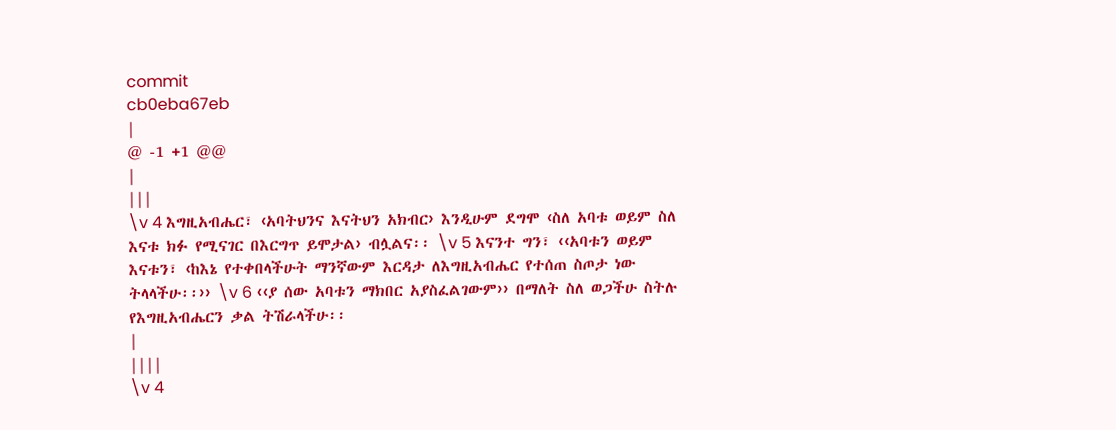commit
cb0eba67eb
|
@ -1 +1 @@
|
|||
\v 4 እግዚአብሔር፣ ‹አባትህንና እናትህን አክብር› እንዲሁም ደግሞ ‹ስለ አባቱ ወይም ስለ እናቱ ክፉ የሚናገር በእርግጥ ይሞታል› ብሏልና፡፡ \v 5 እናንተ ግን፣ ‹‹አባቱን ወይም እናቱን፣ ‹ከእኔ የተቀበላችሁት ማንኛውም እርዳታ ለእግዚአብሔር የተሰጠ ስጦታ ነው ትላላችሁ፡፡›› \v 6 ‹‹ያ ሰው አባቱን ማክበር አያስፈልገውም›› በማለት ስለ ወጋችሁ ስትሉ የእግዚአብሔርን ቃል ትሽራላችሁ፡፡
|
||||
\v 4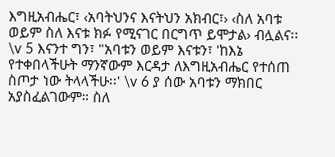እግዚአብሔር፣ ‹አባትህንና እናትህን አክብር፣› ‹ስለ አባቱ ወይም ስለ እናቱ ክፉ የሚናገር በርግጥ ይሞታል› ብሏልና፡፡ \v 5 እናንተ ግን፣ "አባቱን ወይም እናቱን፣ 'ከእኔ የተቀበላችሁት ማንኛውም እርዳታ ለእግዚአብሔር የተሰጠ ስጦታ ነው ትላላችሁ፡፡' \v 6 ያ ሰው አባቱን ማክበር አያስፈልገውም። ስለ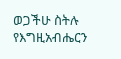ወጋችሁ ስትሉ የእግዚአብሔርን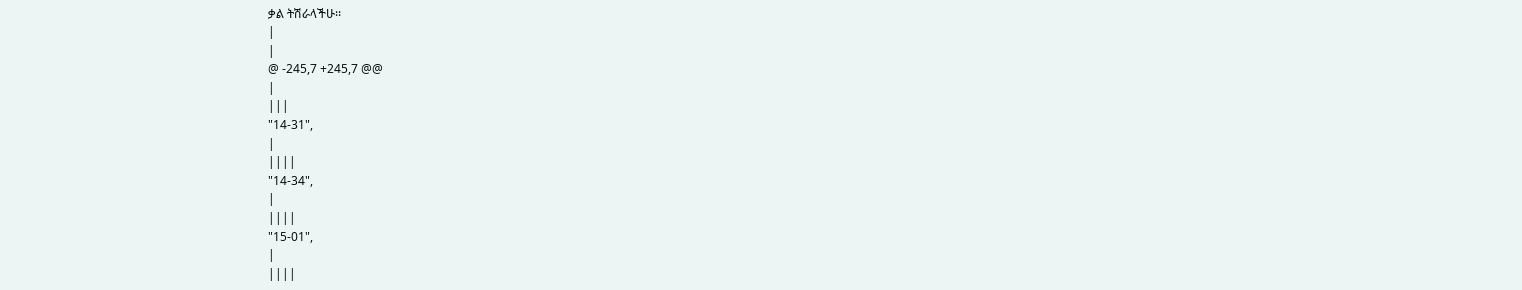ቃል ትሽራላችሁ፡፡
|
|
@ -245,7 +245,7 @@
|
|||
"14-31",
|
||||
"14-34",
|
||||
"15-01",
|
||||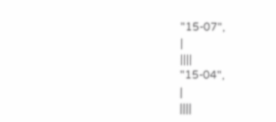"15-07",
|
||||
"15-04",
|
||||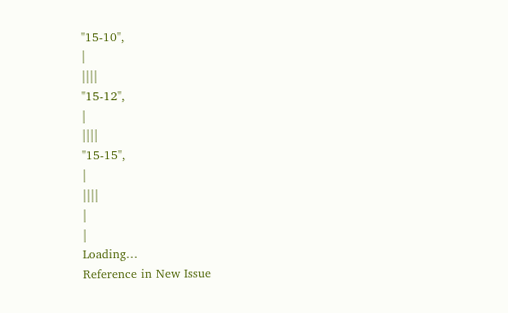"15-10",
|
||||
"15-12",
|
||||
"15-15",
|
||||
|
|
Loading…
Reference in New Issue